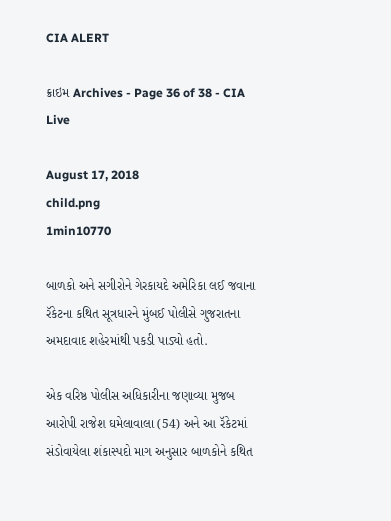CIA ALERT

ક્રાઇમ Archives - Page 36 of 38 - CIA Live

August 17, 2018
child.png
1min10770

બાળકો અને સગીરોને ગેરકાયદે અમેરિકા લઈ જવાના રૅકેટના કથિત સૂત્રધારને મુંબઈ પોલીસે ગુજરાતના અમદાવાદ શહેરમાંથી પકડી પાડ્યો હતો.

એક વરિષ્ઠ પોલીસ અધિકારીના જણાવ્યા મુજબ આરોપી રાજેશ ઘમેલાવાલા (54) અને આ રૅકેટમાં સંડોવાયેલા શંકાસ્પદો માગ અનુસાર બાળકોને કથિત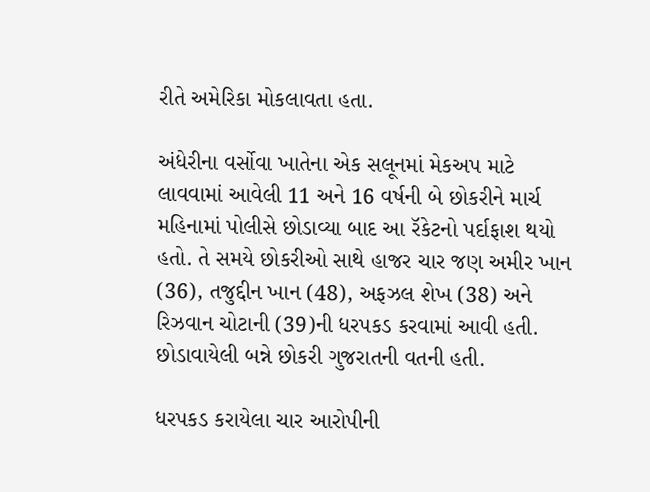રીતે અમેરિકા મોકલાવતા હતા.

અંધેરીના વર્સોવા ખાતેના એક સલૂનમાં મેકઅપ માટે લાવવામાં આવેલી 11 અને 16 વર્ષની બે છોકરીને માર્ચ મહિનામાં પોલીસે છોડાવ્યા બાદ આ રૅકેટનો પર્દાફાશ થયો હતો. તે સમયે છોકરીઓ સાથે હાજર ચાર જણ અમીર ખાન (36), તજુદ્દીન ખાન (48), અફઝલ શેખ (38) અને રિઝવાન ચોટાની (39)ની ધરપકડ કરવામાં આવી હતી. છોડાવાયેલી બન્ને છોકરી ગુજરાતની વતની હતી.

ધરપકડ કરાયેલા ચાર આરોપીની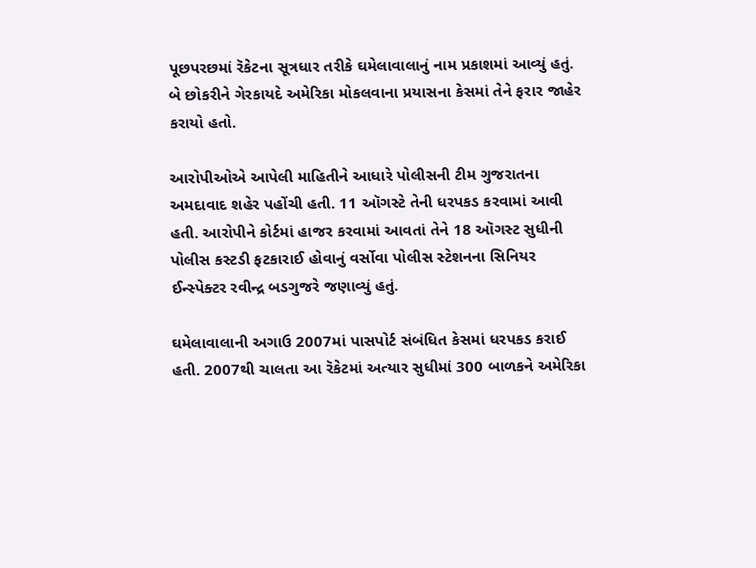પૂછપરછમાં રૅકેટના સૂત્રધાર તરીકે ઘમેલાવાલાનું નામ પ્રકાશમાં આવ્યું હતું. બે છોકરીને ગેરકાયદે અમેરિકા મોકલવાના પ્રયાસના કેસમાં તેને ફરાર જાહેર કરાયો હતો.

આરોપીઓએ આપેલી માહિતીને આધારે પોલીસની ટીમ ગુજરાતના અમદાવાદ શહેર પહોંચી હતી. 11 ઑગસ્ટે તેની ધરપકડ કરવામાં આવી હતી. આરોપીને કોર્ટમાં હાજર કરવામાં આવતાં તેને 18 ઑગસ્ટ સુધીની પોલીસ કસ્ટડી ફટકારાઈ હોવાનું વર્સોવા પોલીસ સ્ટેશનના સિનિયર ઈન્સ્પેક્ટર રવીન્દ્ર બડગુજરે જણાવ્યું હતું.

ઘમેલાવાલાની અગાઉ 2007માં પાસપોર્ટ સંબંધિત કેસમાં ધરપકડ કરાઈ હતી. 2007થી ચાલતા આ રૅકેટમાં અત્યાર સુધીમાં 300 બાળકને અમેરિકા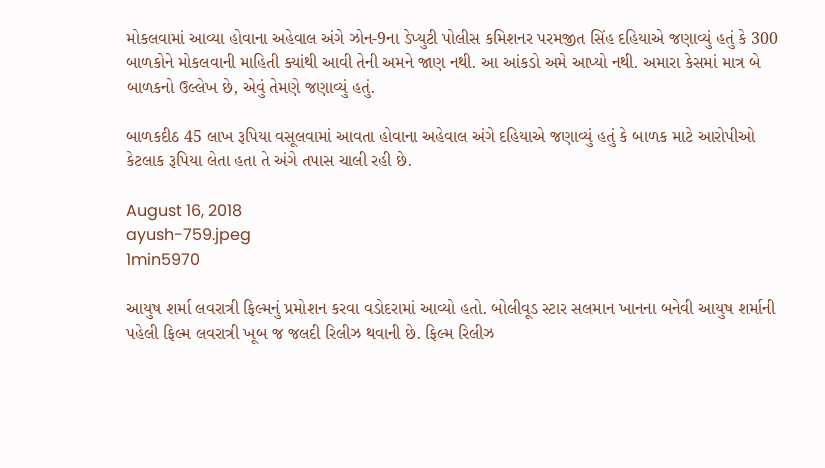મોકલવામાં આવ્યા હોવાના અહેવાલ અંગે ઝોન-9ના ડેપ્યુટી પોલીસ કમિશનર પરમજીત સિંહ દહિયાએ જણાવ્યું હતું કે 300 બાળકોને મોકલવાની માહિતી ક્યાંથી આવી તેની અમને જાણ નથી. આ આંકડો અમે આપ્યો નથી. અમારા કેસમાં માત્ર બે બાળકનો ઉલ્લેખ છે, એવું તેમણે જણાવ્યું હતું.

બાળકદીઠ 45 લાખ રૂપિયા વસૂલવામાં આવતા હોવાના અહેવાલ અંગે દહિયાએ જણાવ્યું હતું કે બાળક માટે આરોપીઓ કેટલાક રૂપિયા લેતા હતા તે અંગે તપાસ ચાલી રહી છે.

August 16, 2018
ayush-759.jpeg
1min5970

આયુષ શર્મા લવરાત્રી ફિલ્મનું પ્રમોશન કરવા વડોદરામાં આવ્યો હતો. બોલીવૂડ સ્ટાર સલમાન ખાનના બનેવી આયુષ શર્માની પહેલી ફિલ્મ લવરાત્રી ખૂબ જ જલદી રિલીઝ થવાની છે. ફિલ્મ રિલીઝ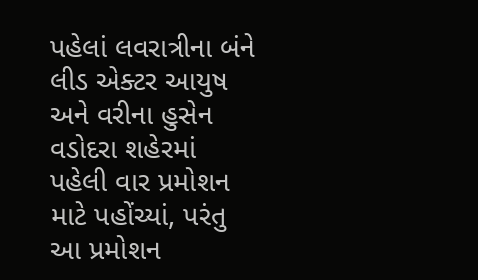પહેલાં લવરાત્રીના બંને લીડ એક્ટર આયુષ અને વરીના હુસેન વડોદરા શહેરમાં પહેલી વાર પ્રમોશન માટે પહોંચ્યાં, પરંતુ આ પ્રમોશન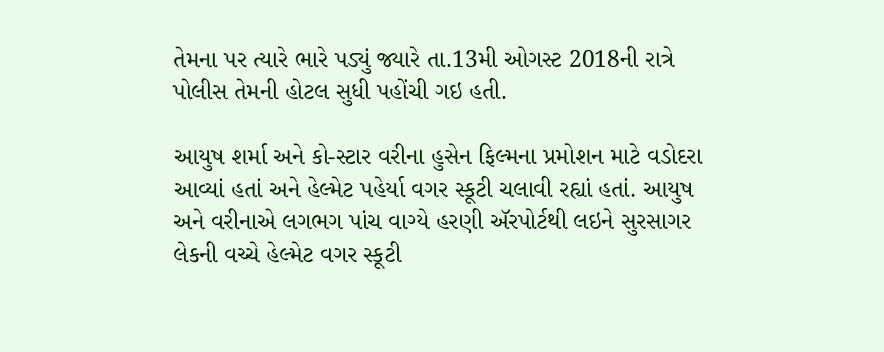તેમના પર ત્યારે ભારે પડ્યું જ્યારે તા.13મી ઓગસ્ટ 2018ની રાત્રે પોલીસ તેમની હોટલ સુધી પહોંચી ગઇ હતી.

આયુષ શર્મા અને કો-સ્ટાર વરીના હુસેન ફિલ્મના પ્રમોશન માટે વડોદરા આવ્યાં હતાં અને હેલ્મેટ પહેર્યા વગર સ્કૂટી ચલાવી રહ્યાં હતાં. આયુષ અને વરીનાએ લગભગ પાંચ વાગ્યે હરણી ઍરપોર્ટથી લઇને સુરસાગર લેકની વચ્ચે હેલ્મેટ વગર સ્કૂટી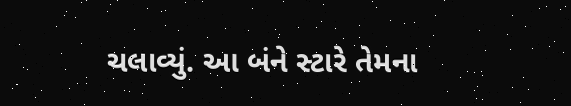ચલાવ્યું. આ બંને સ્ટારે તેમના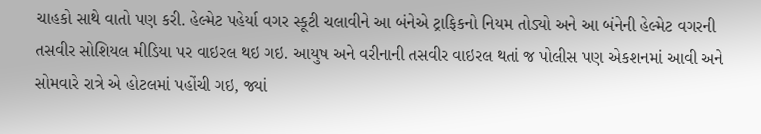ચાહકો સાથે વાતો પણ કરી. હેલ્મેટ પહેર્યા વગર સ્કૂટી ચલાવીને આ બંનેએ ટ્રાફિકનો નિયમ તોડ્યો અને આ બંનેની હેલ્મેટ વગરની તસવીર સોશિયલ મીડિયા પર વાઇરલ થઇ ગઇ. આયુષ અને વરીનાની તસવીર વાઇરલ થતાં જ પોલીસ પણ એકશનમાં આવી અને સોમવારે રાત્રે એ હોટલમાં પહોંચી ગઇ, જ્યાં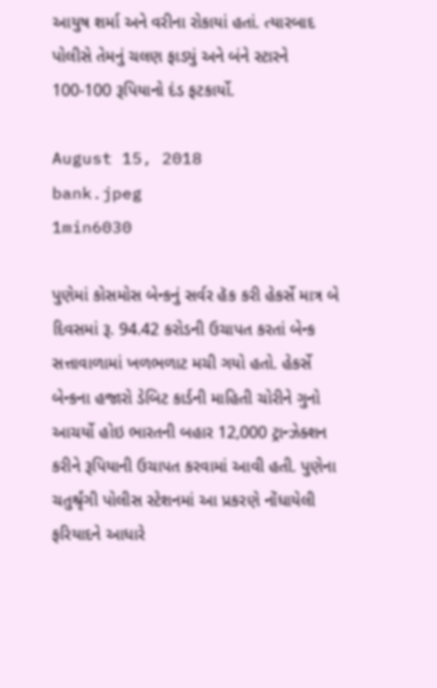આયુષ શર્મા અને વરીના રોકાયાં હતાં. ત્યારબાદ પોલીસે તેમનું ચલણ ફાડ્યું અને બંને સ્ટારને 100-100 રૂપિયાનો દંડ ફટકાર્યો.

August 15, 2018
bank.jpeg
1min6030

પુણેમાં કોસમોસ બેન્કનું સર્વર હૅક કરી હેકર્સે માત્ર બે દિવસમાં રૂ. 94.42 કરોડની ઉચાપત કરતાં બેન્ક સત્તાવાળામાં ખળભળાટ મચી ગયો હતો. હેકર્સે બેન્કના હજારો ડેબિટ કાર્ડની માહિતી ચોરીને ગુનો આચર્યો હોઇ ભારતની બહાર 12,000 ટ્રાન્ઝેક્શન કરીને રૂપિયાની ઉચાપત કરવામાં આવી હતી. પુણેના ચતુર્શ્રૃંગી પોલીસ સ્ટેશનમાં આ પ્રકરણે નોંધાયેલી ફરિયાદને આધારે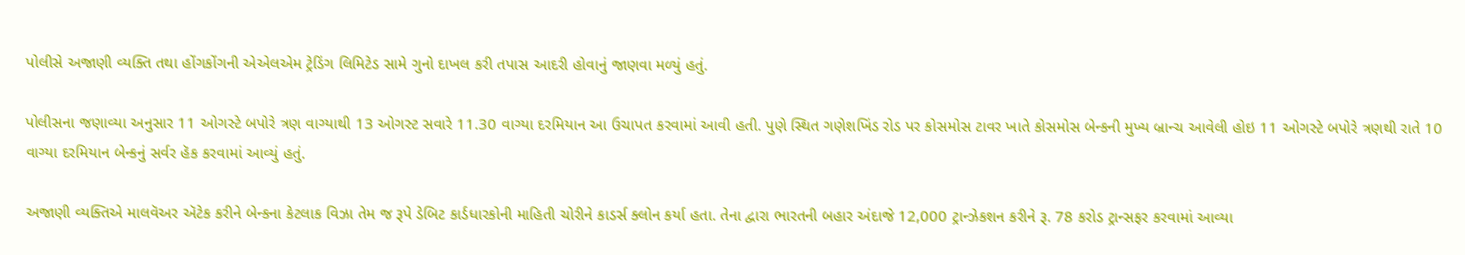પોલીસે અજાણી વ્યક્તિ તથા હોંગકોંગની એએલએમ ટ્રેડિંગ લિમિટેડ સામે ગુનો દાખલ કરી તપાસ આદરી હોવાનું જાણવા મળ્યું હતું.

પોલીસના જણાવ્યા અનુસાર 11 ઓગસ્ટે બપોરે ત્રણ વાગ્યાથી 13 ઓગસ્ટ સવારે 11.30 વાગ્યા દરમિયાન આ ઉચાપત કરવામાં આવી હતી. પુણે સ્થિત ગણેશખિંડ રોડ પર કોસમોસ ટાવર ખાતે કોસમોસ બેન્કની મુખ્ય બ્રાન્ચ આવેલી હોઇ 11 ઓગસ્ટે બપોરે ત્રણથી રાતે 10 વાગ્યા દરમિયાન બેન્કનું સર્વર હૅક કરવામાં આવ્યું હતું.

અજાણી વ્યક્તિએ માલવૅઅર ઍટેક કરીને બેન્કના કેટલાક વિઝા તેમ જ રૂપે ડેબિટ કાર્ડધારકોની માહિતી ચોરીને કાડર્સ ક્લોન કર્યા હતા. તેના દ્વારા ભારતની બહાર અંદાજે 12,000 ટ્રાન્ઝેકશન કરીને રૂ. 78 કરોડ ટ્રાન્સફર કરવામાં આવ્યા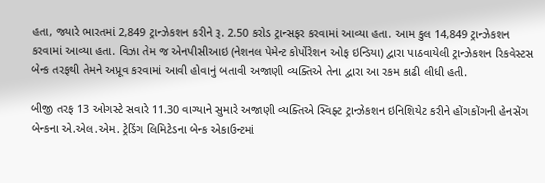હતા, જ્યારે ભારતમાં 2,849 ટ્રાન્ઝેકશન કરીને રૂ. 2.50 કરોડ ટ્રાન્સફર કરવામાં આવ્યા હતા. આમ કુલ 14,849 ટ્રાન્ઝેકશન કરવામાં આવ્યા હતા. વિઝા તેમ જ એનપીસીઆઇ (નેશનલ પેમેન્ટ કોર્પોરેશન ઓફ ઇન્ડિયા) દ્વારા પાઠવાયેલી ટ્રાન્ઝેકશન રિકવેસ્ટસ બેન્ક તરફથી તેમને અપ્રૂવ કરવામાં આવી હોવાનું બતાવી અજાણી વ્યક્તિએ તેના દ્વારા આ રકમ કાઢી લીધી હતી.

બીજી તરફ 13 ઓગસ્ટે સવારે 11.30 વાગ્યાને સુમારે અજાણી વ્યક્તિએ સ્વિફ્ટ ટ્રાન્ઝેકશન ઇનિશિયેટ કરીને હોંગકોંગની હેનસેંગ બેન્કના એ.એલ.એમ. ટ્રેડિંગ લિમિટેડના બેન્ક એકાઉન્ટમાં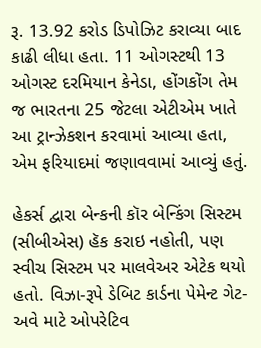રૂ. 13.92 કરોડ ડિપોઝિટ કરાવ્યા બાદ કાઢી લીધા હતા. 11 ઓગસ્ટથી 13 ઓગસ્ટ દરમિયાન કેનેડા, હોંગકોંગ તેમ જ ભારતના 25 જેટલા એટીએમ ખાતે આ ટ્રાન્ઝેકશન કરવામાં આવ્યા હતા, એમ ફરિયાદમાં જણાવવામાં આવ્યું હતું.

હેકર્સ દ્વારા બેન્કની કૉર બેન્કિંગ સિસ્ટમ (સીબીએસ) હૅક કરાઇ નહોતી, પણ સ્વીચ સિસ્ટમ પર માલવેઅર એટેક થયો હતો. વિઝા-રૂપે ડેબિટ કાર્ડના પેમેન્ટ ગેટ-અવે માટે ઓપરેટિવ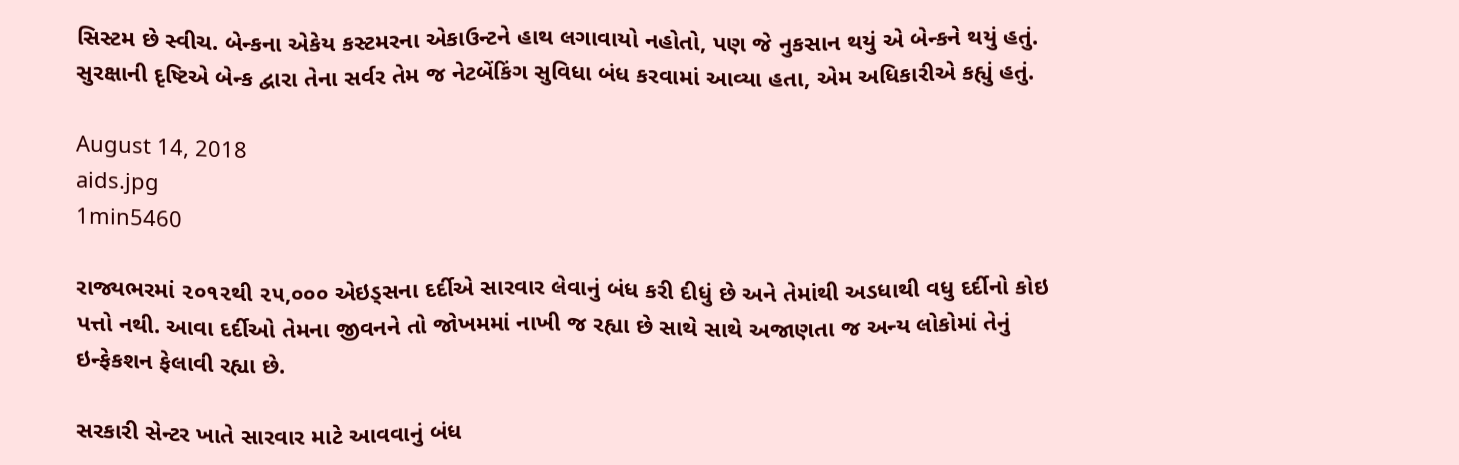સિસ્ટમ છે સ્વીચ. બેન્કના એકેય કસ્ટમરના એકાઉન્ટને હાથ લગાવાયો નહોતો, પણ જે નુકસાન થયું એ બેન્કને થયું હતું. સુરક્ષાની દૃષ્ટિએ બેન્ક દ્વારા તેના સર્વર તેમ જ નેટબેંકિંગ સુવિધા બંધ કરવામાં આવ્યા હતા, એમ અધિકારીએ કહ્યું હતું.

August 14, 2018
aids.jpg
1min5460

રાજ્યભરમાં ૨૦૧૨થી ૨૫,૦૦૦ એઇડ્સના દર્દીએ સારવાર લેવાનું બંધ કરી દીધું છે અને તેમાંથી અડધાથી વધુ દર્દીનો કોઇ પત્તો નથી. આવા દર્દીઓ તેમના જીવનને તો જોખમમાં નાખી જ રહ્યા છે સાથે સાથે અજાણતા જ અન્ય લોકોમાં તેનું ઇન્ફેકશન ફેલાવી રહ્યા છે.

સરકારી સેન્ટર ખાતે સારવાર માટે આવવાનું બંધ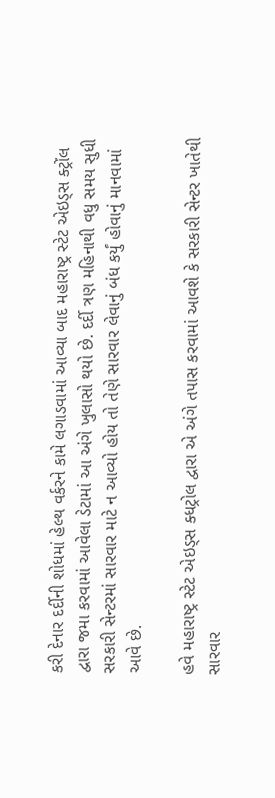કરી દેનાર દર્દીની શોધમાં હેલ્થ વર્કરને કામે લગાડવામાં આવ્યા બાદ મહારાષ્ટ્ર સ્ટેટ એઇડ્સ ક્ટ્રોંલ દ્વારા જમા કરવામાં આવેલા ડેટામાં આ અંગે ખુલાસો થયો છે. દર્દી ત્રણ મહિનાથી વધુ સમય સુધી સરકારી સેન્ટરમાં સારવાર માટે ન આવ્યો હોય તો તેણે સારવાર લેવાનું બંધ કર્યું હોવાનું માનવામાં આવે છે.

હવે મહારાષ્ટ્ર સ્ટેટ એઇડ્સ ક્ધટ્રોલ દ્વારા એ અંગે તપાસ કરવામાં આવશે કે સરકારી સેન્ટર ખાતેથી સારવાર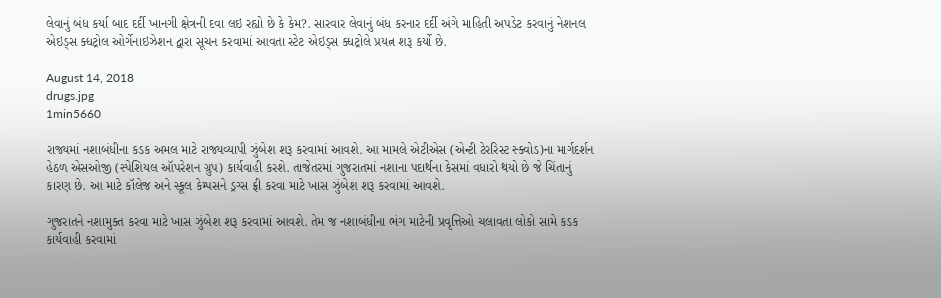લેવાનું બંધ કર્યા બાદ દર્દી ખાનગી ક્ષેત્રની દવા લઇ રહ્યો છે કે કેમ?. સારવાર લેવાનું બંધ કરનાર દર્દી અંગે માહિતી અપડેટ કરવાનું નેશનલ એઇડ્સ ક્ધટ્રોલ ઓર્ગેનાઇઝેશન દ્વારા સૂચન કરવામાં આવતા સ્ટેટ એઇડ્સ ક્ધટ્રોલે પ્રયત્ન શરૂ કર્યો છે.

August 14, 2018
drugs.jpg
1min5660

રાજ્યમાં નશાબંધીના કડક અમલ માટે રાજ્યવ્યાપી ઝુંબેશ શરૂ કરવામાં આવશે. આ મામલે એટીએસ (એન્ટી ટેરરિસ્ટ સ્ક્વોડ)ના માર્ગદર્શન હેઠળ એસઓજી (સ્પેશિયલ ઑપરેશન ગ્રુપ) કાર્યવાહી કરશે. તાજેતરમાં ગુજરાતમાં નશાના પદાર્થના કેસમાં વધારો થયો છે જે ચિંતાનું કારણ છે. આ માટે કૉલેજ અને સ્કૂલ કેમ્પસને ડ્રગ્સ ફ્રી કરવા માટે ખાસ ઝુંબેશ શરૂ કરવામાં આવશે.

ગુજરાતને નશામુક્ત કરવા માટે ખાસ ઝુંબેશ શરૂ કરવામાં આવશે. તેમ જ નશાબંધીના ભંગ માટેની પ્રવૃત્તિઓ ચલાવતા લોકો સામે કડક કાર્યવાહી કરવામાં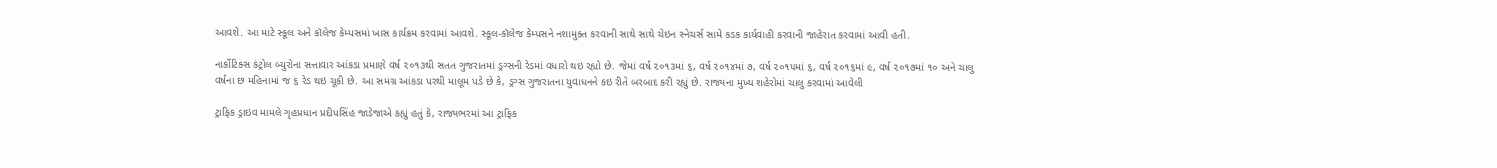આવશે. આ માટે સ્કૂલ અને કૉલેજ કેમ્પસમાં ખાસ કાર્યક્રમ કરવામાં આવશે. સ્કૂલ-કૉલેજ કેમ્પસને નશામુક્ત કરવાની સાથે સાથે ચેઇન સ્નેચર્સ સામે કડક કાર્યવાહી કરવાની જાહેરાત કરવામાં આવી હતી.

નાર્કોટિક્સ કંટ્રોલ બ્યુરોના સત્તાવાર આંકડા પ્રમાણે વર્ષ ૨૦૧૩થી સતત ગુજરાતમાં ડ્રગ્સની રેડમાં વધારો થઇ રહ્યો છે. જેમાં વર્ષ ૨૦૧૩માં ૬, વર્ષ ૨૦૧૪માં ૭, વર્ષ ૨૦૧૫માં ૬, વર્ષ ૨૦૧૬માં ૯, વર્ષ ૨૦૧૭માં ૧૦ અને ચાલુ વર્ષના છ મહિનામાં જ ૬ રેડ થઇ ચૂકી છે. આ સમગ્ર આંકડા પરથી માલૂમ પડે છે કે, ડ્રગ્સ ગુજરાતના યુવાધનને કઇ રીતે બરબાદ કરી રહ્યું છે. રાજ્યના મુખ્ય શહેરોમાં ચાલુ કરવામાં આવેલી

ટ્રાફિક ડ્રાઇવ મામલે ગૃહપ્રધાન પ્રદીપસિંહ જાડેજાએ કહ્યું હતું કે, રાજ્યભરમાં આ ટ્રાફિક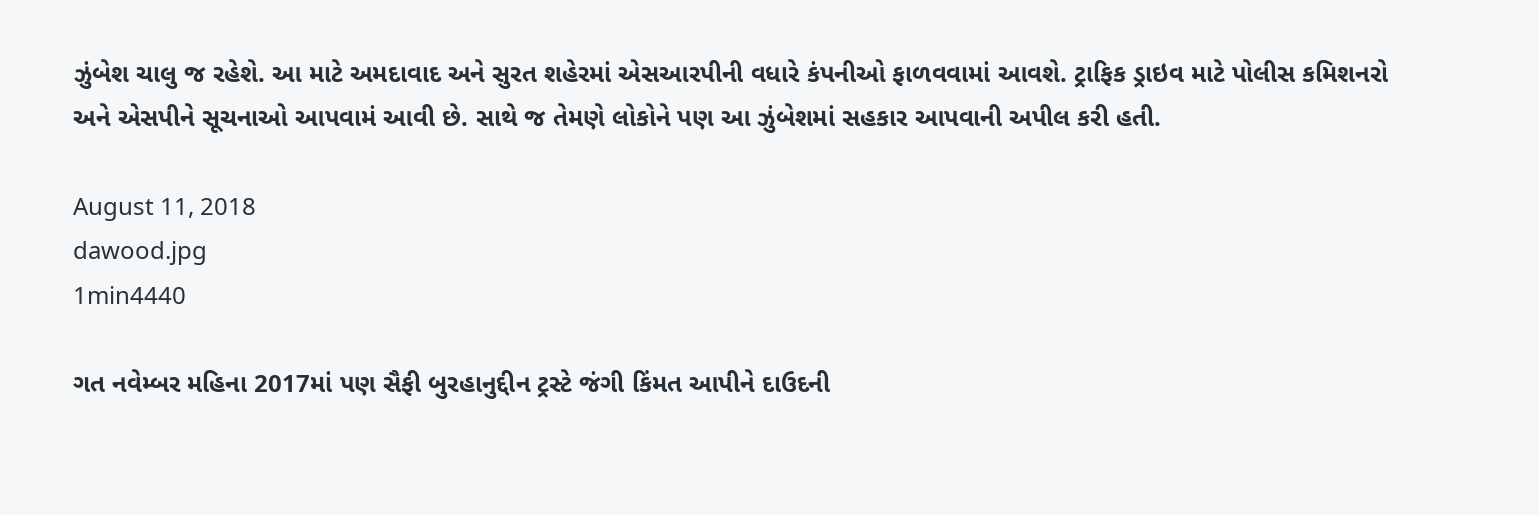ઝુંબેશ ચાલુ જ રહેશે. આ માટે અમદાવાદ અને સુરત શહેરમાં એસઆરપીની વધારે કંપનીઓ ફાળવવામાં આવશે. ટ્રાફિક ડ્રાઇવ માટે પોલીસ કમિશનરો અને એસપીને સૂચનાઓ આપવામં આવી છે. સાથે જ તેમણે લોકોને પણ આ ઝુંબેશમાં સહકાર આપવાની અપીલ કરી હતી.

August 11, 2018
dawood.jpg
1min4440

ગત નવેમ્બર મહિના 2017માં પણ સૈફી બુરહાનુદ્દીન ટ્રસ્ટે જંગી કિંમત આપીને દાઉદની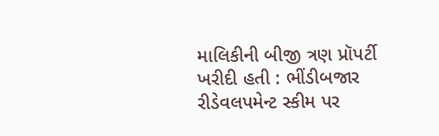માલિકીની બીજી ત્રણ પ્રૉપર્ટી ખરીદી હતી : ભીંડીબજાર રીડેવલપમેન્ટ સ્કીમ પર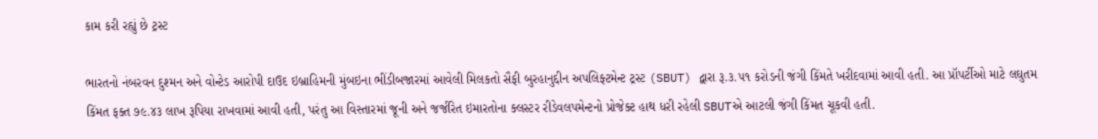કામ કરી રહ્યું છે ટ્રસ્ટ

ભારતનો નંબરવન દુશ્મન અને વોન્ટેડ આરોપી દાઉદ ઇબ્રાહિમની મુંબઇના ભીંડીબજારમાં આવેલી મિલકતો સૈફી બુરહાનુદ્દીન અપલિફ્ટમેન્ટ ટ્રસ્ટ (SBUT) દ્વારા રૂ.૩.૫૧ કરોડની જંગી કિંમતે ખરીદવામાં આવી હતી. આ પ્રૉપર્ટીઓ માટે લઘુતમ કિંમત ફક્ત ૭૯.૪૩ લાખ રૂપિયા રાખવામાં આવી હતી, પરંતુ આ વિસ્તારમાં જૂની અને જર્જરિત ઇમારતોના ક્લસ્ટર રીડેવલપમેન્ટનો પ્રોજેક્ટ હાથ ધરી રહેલી SBUTએ આટલી જંગી કિંમત ચૂકવી હતી.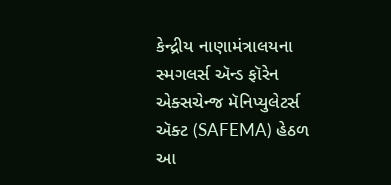કેન્દ્રીય નાણામંત્રાલયના સ્મગલર્સ ઍન્ડ ફૉરેન એક્સચેન્જ મૅનિપ્યુલેટર્સ ઍક્ટ (SAFEMA) હેઠળ આ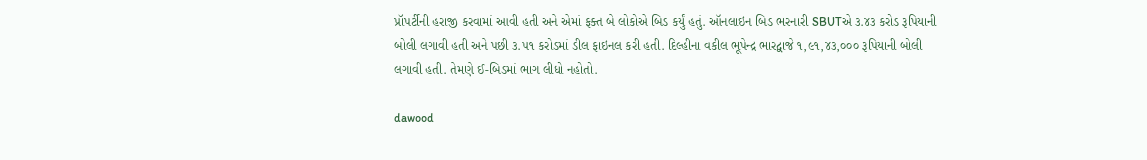પ્રૉપર્ટીની હરાજી કરવામાં આવી હતી અને એમાં ફક્ત બે લોકોએ બિડ કર્યું હતું. ઑનલાઇન બિડ ભરનારી SBUTએ ૩.૪૩ કરોડ રૂપિયાની બોલી લગાવી હતી અને પછી ૩.૫૧ કરોડમાં ડીલ ફાઇનલ કરી હતી. દિલ્હીના વકીલ ભૂપેન્દ્ર ભારદ્વાજે ૧,૯૧,૪૩,૦૦૦ રૂપિયાની બોલી લગાવી હતી. તેમણે ઈ-બિડમાં ભાગ લીધો નહોતો.

dawood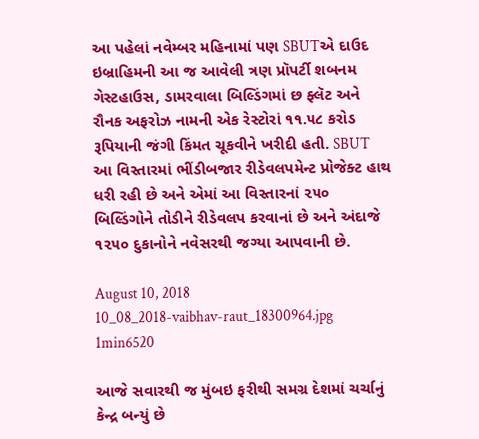આ પહેલાં નવેમ્બર મહિનામાં પણ SBUTએ દાઉદ ઇબ્રાહિમની આ જ આવેલી ત્રણ પ્રૉપર્ટી શબનમ ગેસ્ટહાઉસ, ડામરવાલા બિલ્ડિંગમાં છ ફ્લૅટ અને રૌનક અફરોઝ નામની એક રેસ્ટોરાં ૧૧.૫૮ કરોડ રૂપિયાની જંગી કિંમત ચૂકવીને ખરીદી હતી. SBUT આ વિસ્તારમાં ભીંડીબજાર રીડેવલપમેન્ટ પ્રોજેક્ટ હાથ ધરી રહી છે અને એમાં આ વિસ્તારનાં ૨૫૦ બિલ્ડિંગોને તોડીને રીડેવલપ કરવાનાં છે અને અંદાજે ૧૨૫૦ દુકાનોને નવેસરથી જગ્યા આપવાની છે.

August 10, 2018
10_08_2018-vaibhav-raut_18300964.jpg
1min6520

આજે સવારથી જ મુંબઇ ફરીથી સમગ્ર દેશમાં ચર્ચાનું કેન્દ્ર બન્યું છે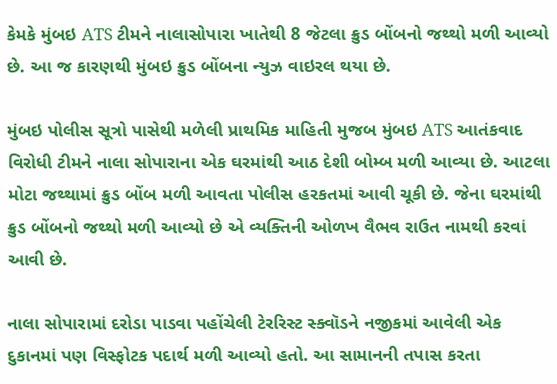કેમકે મુંબઇ ATS ટીમને નાલાસોપારા ખાતેથી 8 જેટલા ક્રુડ બોંબનો જથ્થો મળી આવ્યો છે. આ જ કારણથી મુંબઇ ક્રુડ બોંબના ન્યુઝ વાઇરલ થયા છે.

મુંબઇ પોલીસ સૂત્રો પાસેથી મળેલી પ્રાથમિક માહિતી મુજબ મુંબઇ ATS આતંકવાદ વિરોધી ટીમને નાલા સોપારાના એક ઘરમાંથી આઠ દેશી બોમ્બ મળી આવ્યા છે. આટલા મોટા જથ્થામાં ક્રુડ બોંબ મળી આવતા પોલીસ હરકતમાં આવી ચૂકી છે. જેના ઘરમાંથી ક્રુડ બોંબનો જથ્થો મળી આવ્યો છે એ વ્યક્તિની ઓળખ વૈભવ રાઉત નામથી કરવાં આવી છે.

નાલા સોપારામાં દરોડા પાડવા પહોંચેલી ટેરરિસ્ટ સ્ક્વૉડને નજીકમાં આવેલી એક દુકાનમાં પણ વિસ્ફોટક પદાર્થ મળી આવ્યો હતો. આ સામાનની તપાસ કરતા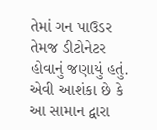તેમાં ગન પાઉડર તેમજ ડીટોનેટર હોવાનું જણાયું હતું. એવી આશંકા છે કે આ સામાન દ્વારા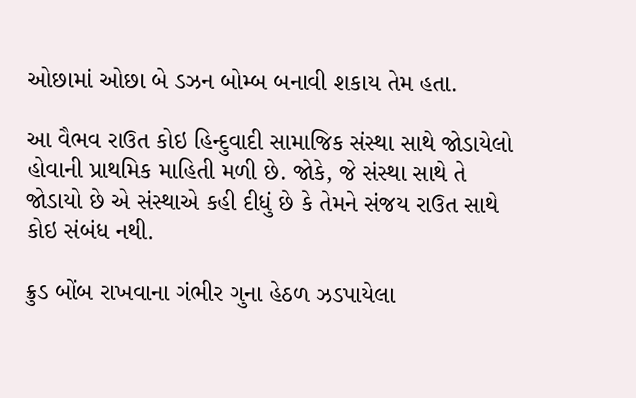ઓછામાં ઓછા બે ડઝન બોમ્બ બનાવી શકાય તેમ હતા.

આ વૈભવ રાઉત કોઇ હિન્દુવાદી સામાજિક સંસ્થા સાથે જોડાયેલો હોવાની પ્રાથમિક માહિતી મળી છે. જોકે, જે સંસ્થા સાથે તે જોડાયો છે એ સંસ્થાએ કહી દીધું છે કે તેમને સંજય રાઉત સાથે કોઇ સંબંધ નથી.

ક્રુડ બોંબ રાખવાના ગંભીર ગુના હેઠળ ઝડપાયેલા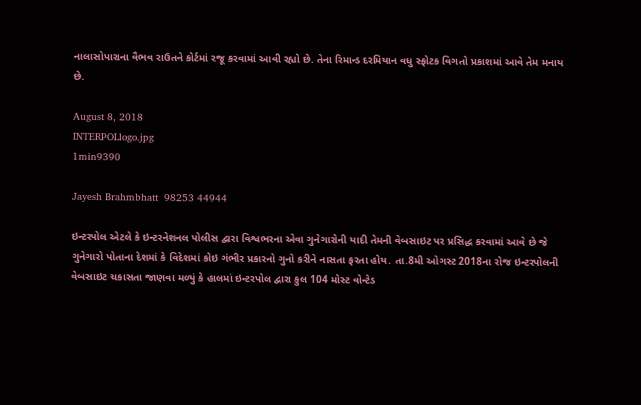નાલાસોપારાના વૈભવ રાઉતને કોર્ટમાં રજૂ કરવામાં આવી રહ્યો છે. તેના રિમાન્ડ દરમિયાન વધુ સ્ફોટક વિગતો પ્રકાશમાં આવે તેમ મનાય છે.

August 8, 2018
INTERPOLlogo.jpg
1min9390

Jayesh Brahmbhatt  98253 44944

ઇન્ટરપોલ એટલે કે ઇન્ટરનેશનલ પોલીસ દ્વારા વિશ્વભરના એવા ગુનેગારોની યાદી તેમની વેબસાઇટ પર પ્રસિદ્ધ કરવામાં આવે છે જે ગુનેગારો પોતાના દેશમાં કે વિદેશમાં કોઇ ગંભીર પ્રકારનો ગુનો કરીને નાસતા ફરતા હોય. તા.8મી ઓગસ્ટ 2018ના રોજ ઇન્ટરપોલની વેબસાઇટ ચકાસતા જાણવા મળ્યું કે હાલમાં ઇન્ટરપોલ દ્વારા કુલ 104 મોસ્ટ વોન્ટેડ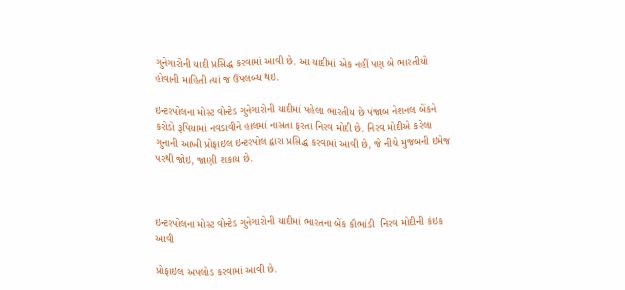ગુનેગારોની યાદી પ્રસિદ્ધ કરવામાં આવી છે. આ યાદીમાં એક નહીં પણ બે ભારતીયો હોવાની માહિતી ત્યાં જ ઉપલબ્ધ થઇ.

ઇન્ટરપોલના મોસ્ટ વોન્ટેડ ગુનેગારોની યાદીમાં પહેલા ભારતીય છે પંજાબ નેશનલ બેંકને કરોડો રૂપિયામાં નવડાવીને હાલમાં નાસતા ફરતા નિરવ મોદી છે. નિરવ મોદીએ કરેલા ગુનાની આખી પ્રોફાઇલ ઇન્ટરપોલ દ્વારા પ્રસિદ્ધ કરવામાં આવી છે, જે નીચે મુજબની ઇમેજ પરથી જોઇ, જાણી શકાય છે.



ઇન્ટરપોલના મોસ્ટ વોન્ટેડ ગુનેગારોની યાદીમાં ભારતના બેંક કૌભાંડી  નિરવ મોદીની કંઇક આવી

પ્રોફાઇલ અપલોડ કરવામાં આવી છે.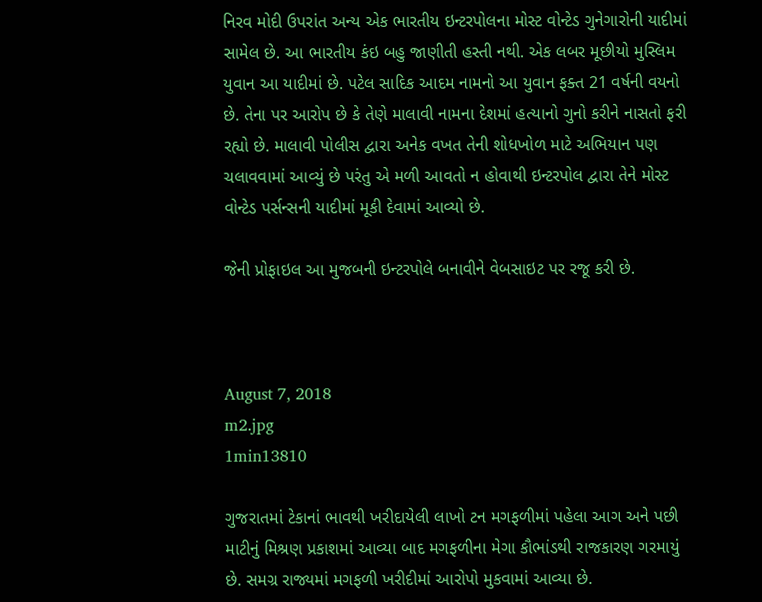નિરવ મોદી ઉપરાંત અન્ય એક ભારતીય ઇન્ટરપોલના મોસ્ટ વોન્ટેડ ગુનેગારોની યાદીમાં સામેલ છે. આ ભારતીય કંઇ બહુ જાણીતી હસ્તી નથી. એક લબર મૂછીયો મુસ્લિમ યુવાન આ યાદીમાં છે. પટેલ સાદિક આદમ નામનો આ યુવાન ફક્ત 21 વર્ષની વયનો છે. તેના પર આરોપ છે કે તેણે માલાવી નામના દેશમાં હત્યાનો ગુનો કરીને નાસતો ફરી રહ્યો છે. માલાવી પોલીસ દ્વારા અનેક વખત તેની શોધખોળ માટે અભિયાન પણ ચલાવવામાં આવ્યું છે પરંતુ એ મળી આવતો ન હોવાથી ઇન્ટરપોલ દ્વારા તેને મોસ્ટ વોન્ટેડ પર્સન્સની યાદીમાં મૂકી દેવામાં આવ્યો છે.

જેની પ્રોફાઇલ આ મુજબની ઇન્ટરપોલે બનાવીને વેબસાઇટ પર રજૂ કરી છે.



August 7, 2018
m2.jpg
1min13810

ગુજરાતમાં ટેકાનાં ભાવથી ખરીદાયેલી લાખો ટન મગફળીમાં પહેલા આગ અને પછી માટીનું મિશ્રણ પ્રકાશમાં આવ્યા બાદ મગફળીના મેગા કૌભાંડથી રાજકારણ ગરમાયું છે. સમગ્ર રાજ્યમાં મગફળી ખરીદીમાં આરોપો મુકવામાં આવ્યા છે.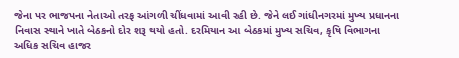જેના પર ભાજપના નેતાઓ તરફ આંગળી ચીંધવામાં આવી રહી છે. જેને લઈ ગાંધીનગરમાં મુખ્ય પ્રધાનના નિવાસ સ્થાને ખાતે બેઠકનો દોર શરૂ થયો હતો. દરમિયાન આ બેઠકમાં મુખ્ય સચિવ, કૃષિ વિભાગના અધિક સચિવ હાજર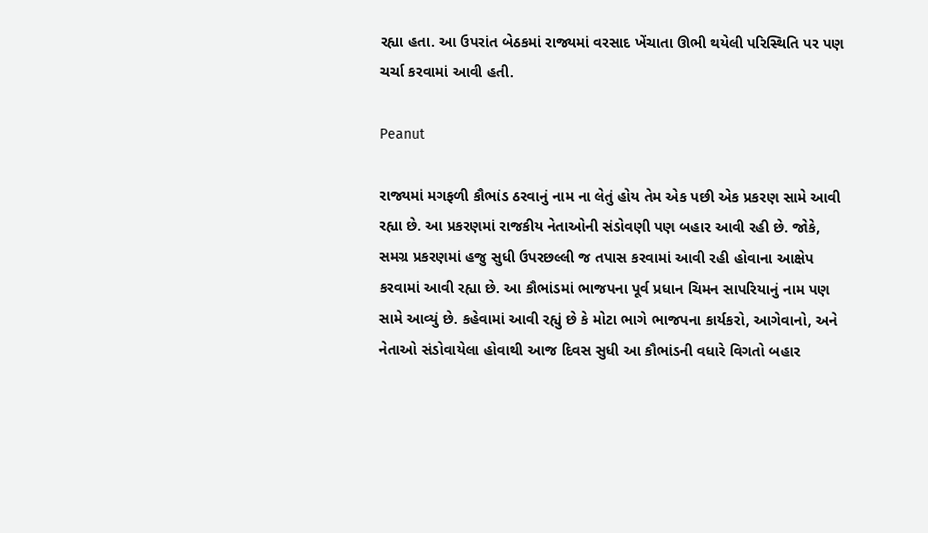રહ્યા હતા. આ ઉપરાંત બેઠકમાં રાજ્યમાં વરસાદ ખેંચાતા ઊભી થયેલી પરિસ્થિતિ પર પણ ચર્ચા કરવામાં આવી હતી.

Peanut

રાજ્યમાં મગફળી કૌભાંડ ઠરવાનું નામ ના લેતું હોય તેમ એક પછી એક પ્રકરણ સામે આવી રહ્યા છે. આ પ્રકરણમાં રાજકીય નેતાઓની સંડોવણી પણ બહાર આવી રહી છે. જોકે, સમગ્ર પ્રકરણમાં હજુ સુધી ઉપરછલ્લી જ તપાસ કરવામાં આવી રહી હોવાના આક્ષેપ કરવામાં આવી રહ્યા છે. આ કૌભાંડમાં ભાજપના પૂર્વ પ્રધાન ચિમન સાપરિયાનું નામ પણ સામે આવ્યું છે. કહેવામાં આવી રહ્યું છે કે મોટા ભાગે ભાજપના કાર્યકરો, આગેવાનો, અને નેતાઓ સંડોવાયેલા હોવાથી આજ દિવસ સુધી આ કૌભાંડની વધારે વિગતો બહાર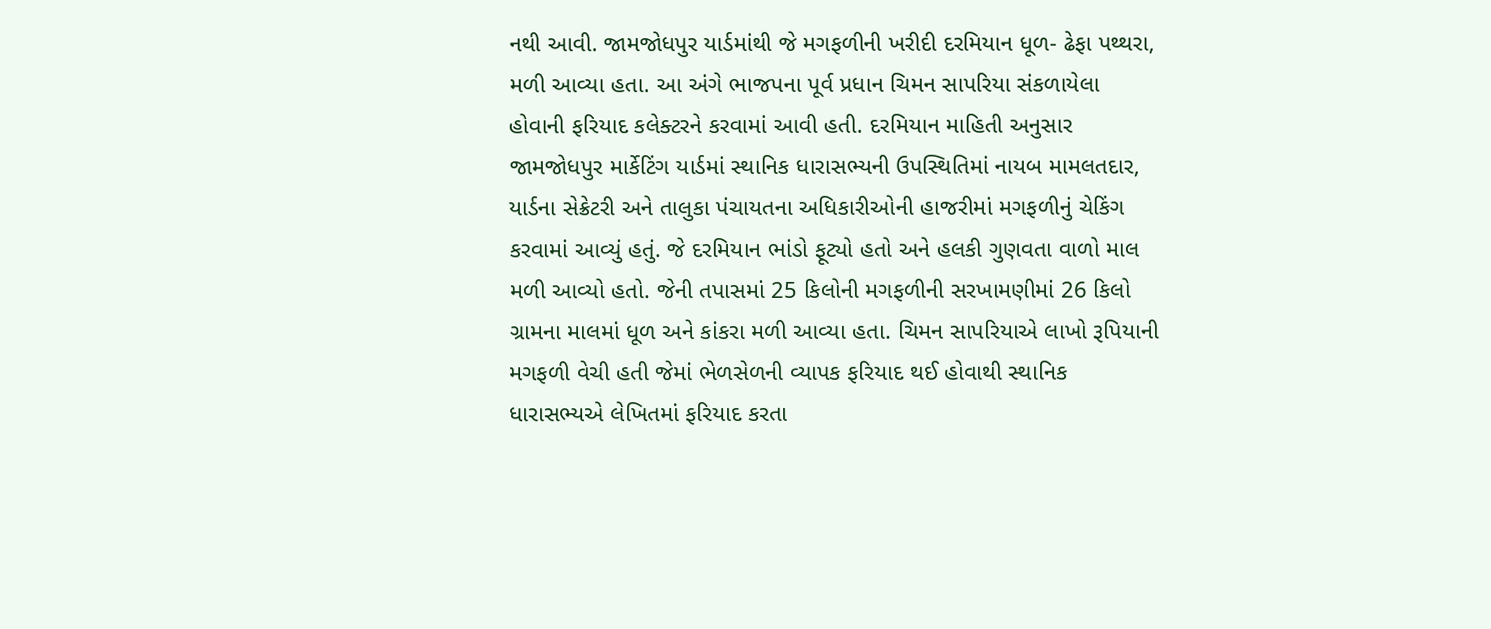નથી આવી. જામજોધપુર યાર્ડમાંથી જે મગફળીની ખરીદી દરમિયાન ધૂળ- ઢેફા પથ્થરા, મળી આવ્યા હતા. આ અંગે ભાજપના પૂર્વ પ્રધાન ચિમન સાપરિયા સંકળાયેલા હોવાની ફરિયાદ કલેક્ટરને કરવામાં આવી હતી. દરમિયાન માહિતી અનુસાર જામજોધપુર માર્કેટિંગ યાર્ડમાં સ્થાનિક ધારાસભ્યની ઉપસ્થિતિમાં નાયબ મામલતદાર, યાર્ડના સેક્રેટરી અને તાલુકા પંચાયતના અધિકારીઓની હાજરીમાં મગફળીનું ચેકિંગ કરવામાં આવ્યું હતું. જે દરમિયાન ભાંડો ફૂટ્યો હતો અને હલકી ગુણવતા વાળો માલ મળી આવ્યો હતો. જેની તપાસમાં 25 કિલોની મગફળીની સરખામણીમાં 26 કિલો ગ્રામના માલમાં ધૂળ અને કાંકરા મળી આવ્યા હતા. ચિમન સાપરિયાએ લાખો રૂપિયાની મગફળી વેચી હતી જેમાં ભેળસેળની વ્યાપક ફરિયાદ થઈ હોવાથી સ્થાનિક ધારાસભ્યએ લેખિતમાં ફરિયાદ કરતા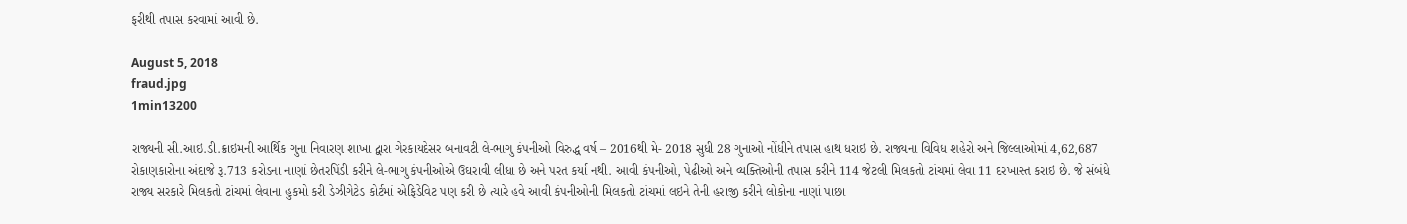ફરીથી તપાસ કરવામાં આવી છે.

August 5, 2018
fraud.jpg
1min13200

રાજ્યની સી.આઇ.ડી.ક્રાઇમની આર્થિક ગુના નિવારણ શાખા દ્વારા ગેરકાયદેસર બનાવટી લે-ભાગુ કંપનીઓ વિરુદ્ધ વર્ષ – 2016થી મે- 2018 સુધી 28 ગુનાઓ નોંધીને તપાસ હાથ ધરાઇ છે. રાજ્યના વિવિધ શહેરો અને જિલ્લાઓમાં 4,62,687 રોકાણકારોના અંદાજે રૂ.713 કરોડના નાણાં છેતરપિંડી કરીને લે-ભાગુ કંપનીઓએ ઉઘરાવી લીધા છે અને પરત કર્યા નથી. આવી કંપનીઓ, પેઢીઓ અને વ્યક્તિઓની તપાસ કરીને 114 જેટલી મિલકતો ટાંચમાં લેવા 11 દરખાસ્ત કરાઇ છે. જે સંબંધે રાજ્ય સરકારે મિલકતો ટાંચમાં લેવાના હુકમો કરી ડેઝીગેટેડ કોર્ટમાં એફિડેવિટ પણ કરી છે ત્યારે હવે આવી કંપનીઓની મિલકતો ટાંચમાં લઇને તેની હરાજી કરીને લોકોના નાણાં પાછા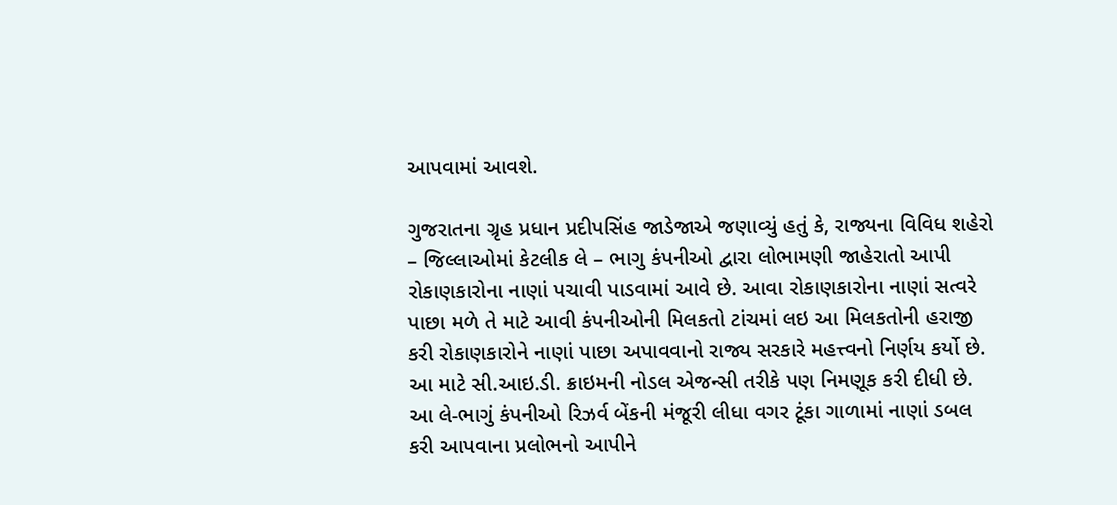આપવામાં આવશે.

ગુજરાતના ગ્રૃહ પ્રધાન પ્રદીપસિંહ જાડેજાએ જણાવ્યું હતું કે, રાજ્યના વિવિધ શહેરો – જિલ્લાઓમાં કેટલીક લે – ભાગુ કંપનીઓ દ્વારા લોભામણી જાહેરાતો આપી રોકાણકારોના નાણાં પચાવી પાડવામાં આવે છે. આવા રોકાણકારોના નાણાં સત્વરે પાછા મળે તે માટે આવી કંપનીઓની મિલકતો ટાંચમાં લઇ આ મિલકતોની હરાજી કરી રોકાણકારોને નાણાં પાછા અપાવવાનો રાજ્ય સરકારે મહત્ત્વનો નિર્ણય કર્યો છે. આ માટે સી.આઇ.ડી. ક્રાઇમની નોડલ એજન્સી તરીકે પણ નિમણૂક કરી દીધી છે. આ લે-ભાગું કંપનીઓ રિઝર્વ બેંકની મંજૂરી લીધા વગર ટૂંકા ગાળામાં નાણાં ડબલ કરી આપવાના પ્રલોભનો આપીને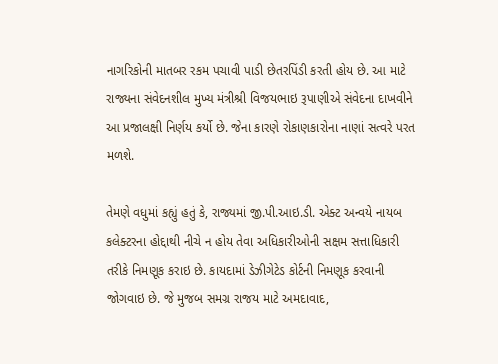નાગરિકોની માતબર રકમ પચાવી પાડી છેતરપિંડી કરતી હોય છે. આ માટે રાજ્યના સંવેદનશીલ મુખ્ય મંત્રીશ્રી વિજયભાઇ રૂપાણીએ સંવેદના દાખવીને આ પ્રજાલક્ષી નિર્ણય કર્યો છે. જેના કારણે રોકાણકારોના નાણાં સત્વરે પરત મળશે.

તેમણે વધુમાં કહ્યું હતું કે, રાજ્યમાં જી.પી.આઇ.ડી. એક્ટ અન્વયે નાયબ કલેક્ટરના હોદ્દાથી નીચે ન હોય તેવા અધિકારીઓની સક્ષમ સત્તાધિકારી તરીકે નિમણૂક કરાઇ છે. કાયદામાં ડેઝીગેટેડ કોર્ટની નિમણૂક કરવાની જોગવાઇ છે. જે મુજબ સમગ્ર રાજય માટે અમદાવાદ,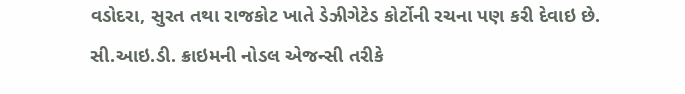વડોદરા, સુરત તથા રાજકોટ ખાતે ડેઝીગેટેડ કોર્ટોની રચના પણ કરી દેવાઇ છે. સી.આઇ.ડી. ક્રાઇમની નોડલ એજન્સી તરીકે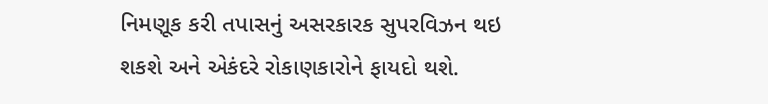નિમણૂક કરી તપાસનું અસરકારક સુપરવિઝન થઇ શકશે અને એકંદરે રોકાણકારોને ફાયદો થશે.